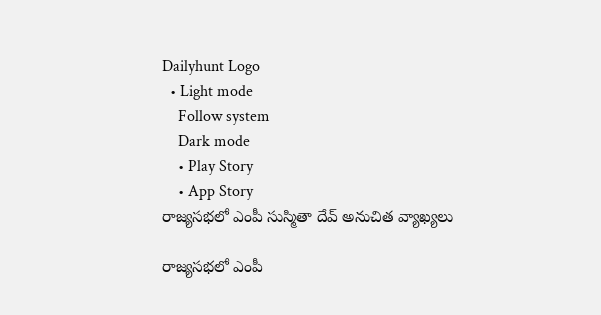Dailyhunt Logo
  • Light mode
    Follow system
    Dark mode
    • Play Story
    • App Story
రాజ్యసభలో ఎంపీ సుస్మితా దేవ్ అనుచిత వ్యాఖ్యలు

రాజ్యసభలో ఎంపీ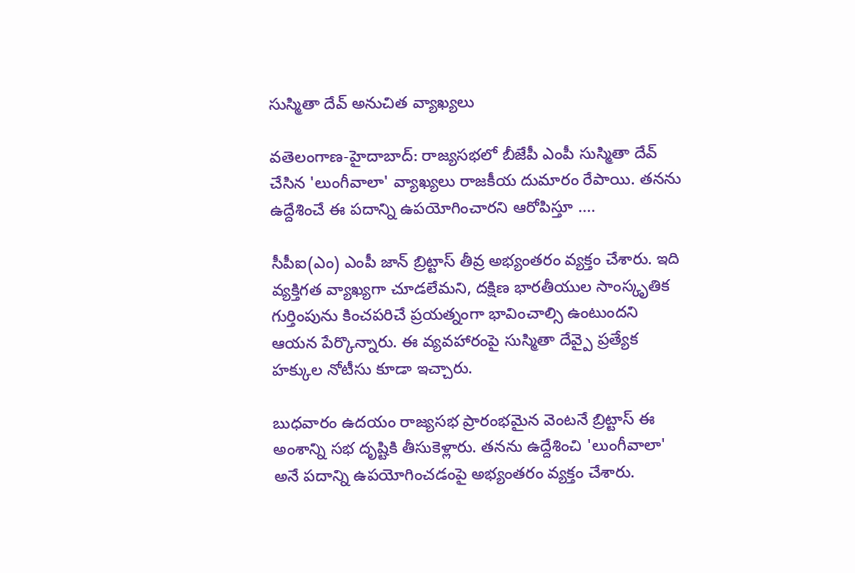సుస్మితా దేవ్ అనుచిత వ్యాఖ్యలు

వతెలంగాణ-హైదాబాద్: రాజ్యసభలో బీజేపీ ఎంపీ సుస్మితా దేవ్ చేసిన 'లుంగీవాలా' వ్యాఖ్యలు రాజకీయ దుమారం రేపాయి. తనను ఉద్దేశించే ఈ పదాన్ని ఉపయోగించారని ఆరోపిస్తూ ….

సీపీఐ(ఎం) ఎంపీ జాన్ బ్రిట్టాస్ తీవ్ర అభ్యంతరం వ్యక్తం చేశారు. ఇది వ్యక్తిగత వ్యాఖ్యగా చూడలేమని, దక్షిణ భారతీయుల సాంస్కృతిక గుర్తింపును కించపరిచే ప్రయత్నంగా భావించాల్సి ఉంటుందని ఆయన పేర్కొన్నారు. ఈ వ్యవహారంపై సుస్మితా దేవ్పై ప్రత్యేక హక్కుల నోటీసు కూడా ఇచ్చారు.

బుధవారం ఉదయం రాజ్యసభ ప్రారంభమైన వెంటనే బ్రిట్టాస్ ఈ అంశాన్ని సభ దృష్టికి తీసుకెళ్లారు. తనను ఉద్దేశించి 'లుంగీవాలా' అనే పదాన్ని ఉపయోగించడంపై అభ్యంతరం వ్యక్తం చేశారు.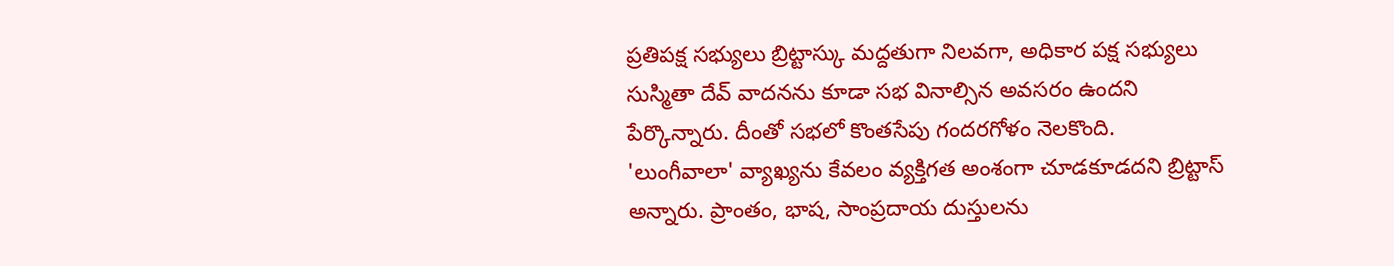ప్రతిపక్ష సభ్యులు బ్రిట్టాస్కు మద్దతుగా నిలవగా, అధికార పక్ష సభ్యులు సుస్మితా దేవ్ వాదనను కూడా సభ వినాల్సిన అవసరం ఉందని పేర్కొన్నారు. దీంతో సభలో కొంతసేపు గందరగోళం నెలకొంది. 'లుంగీవాలా' వ్యాఖ్యను కేవలం వ్యక్తిగత అంశంగా చూడకూడదని బ్రిట్టాస్ అన్నారు. ప్రాంతం, భాష, సాంప్రదాయ దుస్తులను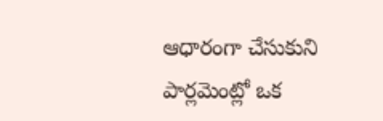ఆధారంగా చేసుకుని పార్లమెంట్లో ఒక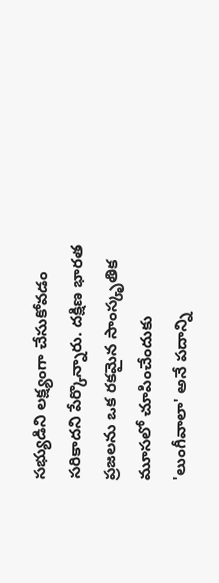సభ్యుడిని లక్ష్యంగా చేసుకోవడం సరికాదని పేర్కొన్నారు. దక్షిణ భారత ప్రజలను ఒక రకమైన సాంస్కృతిక మూసలో చూపించేందుకు 'లుంగీవాలా' అనే పదాన్ని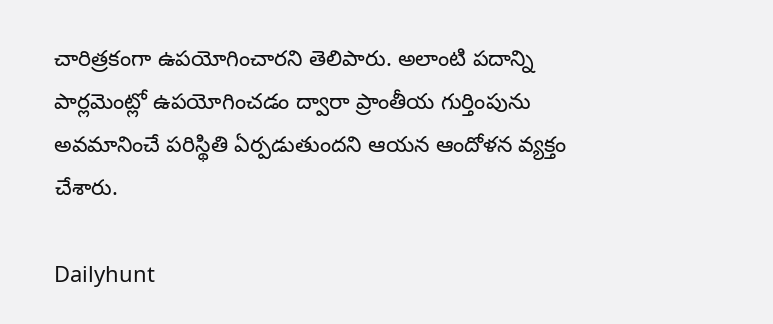చారిత్రకంగా ఉపయోగించారని తెలిపారు. అలాంటి పదాన్ని పార్లమెంట్లో ఉపయోగించడం ద్వారా ప్రాంతీయ గుర్తింపును అవమానించే పరిస్థితి ఏర్పడుతుందని ఆయన ఆందోళన వ్యక్తం చేశారు.

Dailyhunt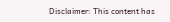Disclaimer: This content has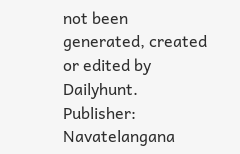not been generated, created or edited by Dailyhunt. Publisher: Navatelangana